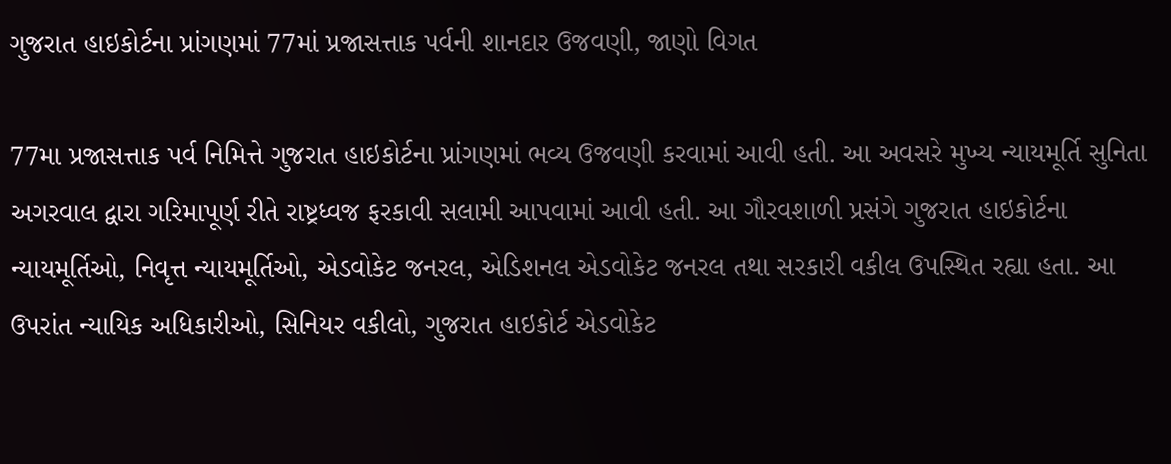ગુજરાત હાઇકોર્ટના પ્રાંગણમાં 77માં પ્રજાસત્તાક પર્વની શાનદાર ઉજવણી, જાણો વિગત

77મા પ્રજાસત્તાક પર્વ નિમિત્તે ગુજરાત હાઇકોર્ટના પ્રાંગણમાં ભવ્ય ઉજવણી કરવામાં આવી હતી. આ અવસરે મુખ્ય ન્યાયમૂર્તિ સુનિતા અગરવાલ દ્વારા ગરિમાપૂર્ણ રીતે રાષ્ટ્રધ્વજ ફરકાવી સલામી આપવામાં આવી હતી. આ ગૌરવશાળી પ્રસંગે ગુજરાત હાઇકોર્ટના ન્યાયમૂર્તિઓ, નિવૃત્ત ન્યાયમૂર્તિઓ, એડવોકેટ જનરલ, એડિશનલ એડવોકેટ જનરલ તથા સરકારી વકીલ ઉપસ્થિત રહ્યા હતા. આ ઉપરાંત ન્યાયિક અધિકારીઓ, સિનિયર વકીલો, ગુજરાત હાઇકોર્ટ એડવોકેટ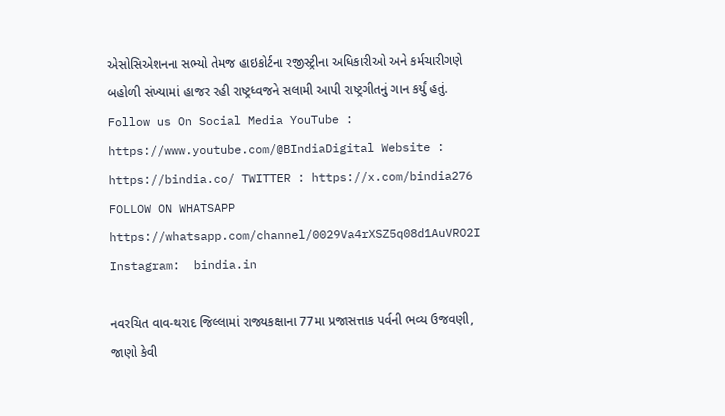એસોસિએશનના સભ્યો તેમજ હાઇકોર્ટના રજીસ્ટ્રીના અધિકારીઓ અને કર્મચારીગણે બહોળી સંખ્યામાં હાજર રહી રાષ્ટ્રધ્વજને સલામી આપી રાષ્ટ્રગીતનું ગાન કર્યું હતું.  Follow us On Social Media YouTube : https://www.youtube.com/@BIndiaDigital Website : https://bindia.co/ TWITTER : https://x.com/bindia276 FOLLOW ON WHATSAPP  https://whatsapp.com/channel/0029Va4rXSZ5q08d1AuVRO2I Instagram:  bindia.in

નવરચિત વાવ-થરાદ જિલ્લામાં રાજ્યકક્ષાના 77મા પ્રજાસત્તાક પર્વની ભવ્ય ઉજવણી, જાણો કેવી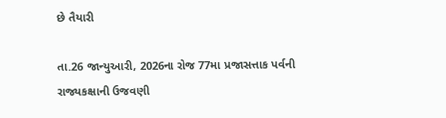છે તૈયારી

તા.26 જાન્યુઆરી, 2026ના રોજ 77મા પ્રજાસત્તાક પર્વની રાજ્યકક્ષાની ઉજવણી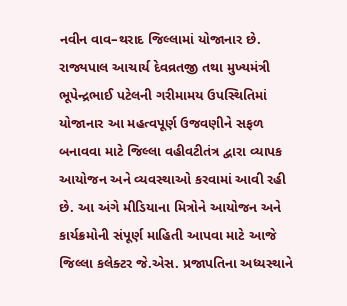નવીન વાવ–થરાદ જિલ્લામાં યોજાનાર છે. રાજ્યપાલ આચાર્ય દેવવ્રતજી તથા મુખ્યમંત્રી ભૂપેન્દ્રભાઈ પટેલની ગરીમામય ઉપસ્થિતિમાં યોજાનાર આ મહત્વપૂર્ણ ઉજવણીને સફળ બનાવવા માટે જિલ્લા વહીવટીતંત્ર દ્વારા વ્યાપક આયોજન અને વ્યવસ્થાઓ કરવામાં આવી રહી છે. આ અંગે મીડિયાના મિત્રોને આયોજન અને કાર્યક્રમોની સંપૂર્ણ માહિતી આપવા માટે આજે જિલ્લા કલેક્ટર જે.એસ. પ્રજાપતિના અધ્યસ્થાને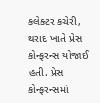કલેક્ટર કચેરી, થરાદ ખાતે પ્રેસ કોન્ફરન્સ યોજાઈ હતી. પ્રેસ કોન્ફરન્સમાં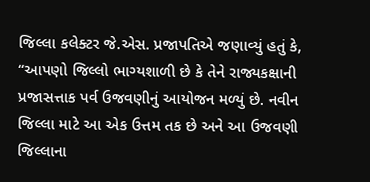જિલ્લા કલેક્ટર જે.એસ. પ્રજાપતિએ જણાવ્યું હતું કે, “આપણો જિલ્લો ભાગ્યશાળી છે કે તેને રાજ્યકક્ષાની પ્રજાસત્તાક પર્વ ઉજવણીનું આયોજન મળ્યું છે. નવીન જિલ્લા માટે આ એક ઉત્તમ તક છે અને આ ઉજવણી જિલ્લાના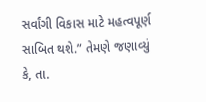સર્વાંગી વિકાસ માટે મહત્વપૂર્ણ સાબિત થશે.” તેમણે જણાવ્યું કે, તા.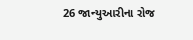26 જાન્યુઆરીના રોજ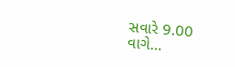સવારે 9.00 વાગે…